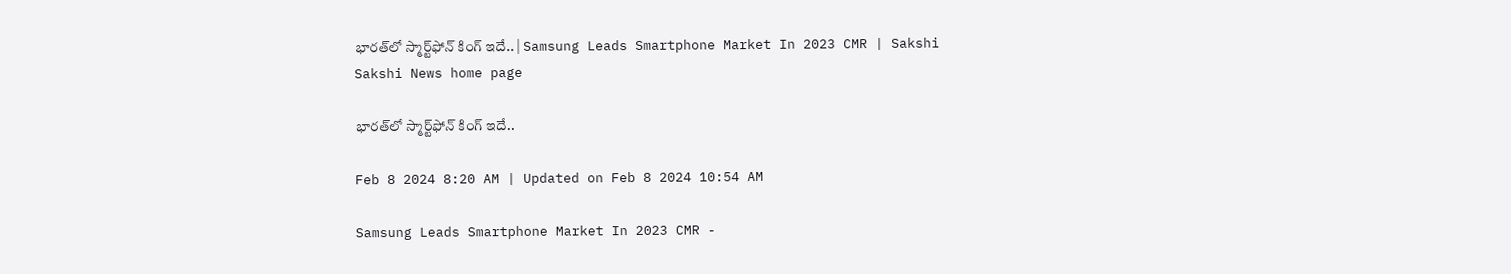భారత్‌లో స్మార్ట్‌ఫోన్‌ కింగ్‌ ఇదే.. | Samsung Leads Smartphone Market In 2023 CMR | Sakshi
Sakshi News home page

భారత్‌లో స్మార్ట్‌ఫోన్‌ కింగ్‌ ఇదే..

Feb 8 2024 8:20 AM | Updated on Feb 8 2024 10:54 AM

Samsung Leads Smartphone Market In 2023 CMR -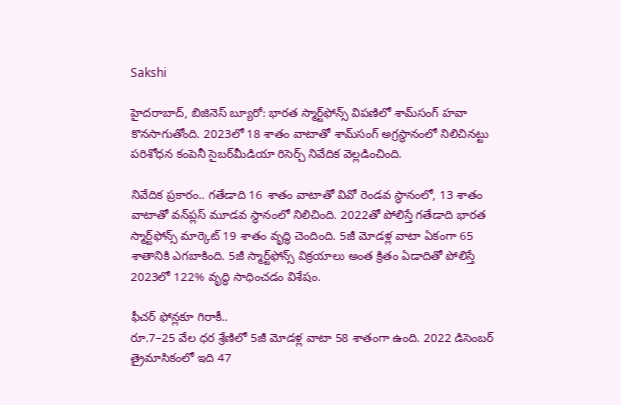Sakshi

హైదరాబాద్, బిజినెస్‌ బ్యూరో: భారత స్మార్ట్‌ఫోన్స్‌ విపణిలో శామ్‌సంగ్‌ హవా కొనసాగుతోంది. 2023లో 18 శాతం వాటాతో శామ్‌సంగ్‌ అగ్రస్థానంలో నిలిచినట్టు పరిశోధన కంపెనీ సైబర్‌మీడియా రిసెర్చ్‌ నివేదిక వెల్లడించింది.

నివేదిక ప్రకారం.. గతేడాది 16 శాతం వాటాతో వివో రెండవ స్థానంలో, 13 శాతం వాటాతో వన్‌ప్లస్‌ మూడవ స్థానంలో నిలిచింది. 2022తో పోలిస్తే గతేడాది భారత స్మార్ట్‌ఫోన్స్‌ మార్కెట్‌ 19 శాతం వృద్ధి చెందింది. 5జీ మోడళ్ల వాటా ఏకంగా 65 శాతానికి ఎగబాకింది. 5జీ స్మార్ట్‌ఫోన్స్‌ విక్రయాలు అంత క్రితం ఏడాదితో పోలిస్తే 2023లో 122% వృద్ధి సాధించడం విశేషం.

ఫీచర్‌ ఫోన్లకూ గిరాకీ..
రూ.7–25 వేల ధర శ్రేణిలో 5జీ మోడళ్ల వాటా 58 శాతంగా ఉంది. 2022 డిసెంబర్‌ త్రైమాసికంలో ఇది 47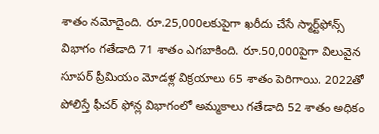శాతం నమోదైంది. రూ.25,000లకుపైగా ఖరీదు చేసే స్మార్ట్‌ఫోన్స్‌ విభాగం గతేడాది 71 శాతం ఎగబాకింది. రూ.50,000పైగా విలువైన సూపర్‌ ప్రీమియం మోడళ్ల విక్రయాలు 65 శాతం పెరిగాయి. 2022తో పోలిస్తే ఫీచర్‌ ఫోన్ల విభాగంలో అమ్మకాలు గతేడాది 52 శాతం అధికం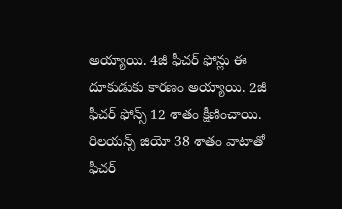అయ్యాయి. 4జీ ఫీచర్‌ ఫోన్లు ఈ దూకుడుకు కారణం అయ్యాయి. 2జీ ఫీచర్‌ ఫోన్స్‌ 12 శాతం క్షీణించాయి. రిలయన్స్‌ జియో 38 శాతం వాటాతో ఫీచర్‌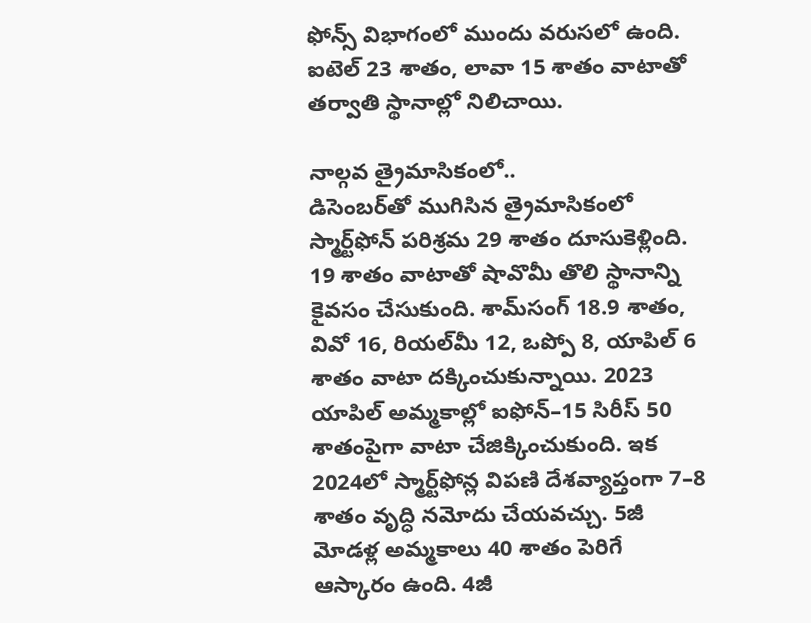ఫోన్స్‌ విభాగంలో ముందు వరుసలో ఉంది. ఐటెల్‌ 23 శాతం, లావా 15 శాతం వాటాతో తర్వాతి స్థానాల్లో నిలిచాయి.

నాల్గవ త్రైమాసికంలో..
డిసెంబర్‌తో ముగిసిన త్రైమాసికంలో స్మార్ట్‌ఫోన్‌ పరిశ్రమ 29 శాతం దూసుకెళ్లింది. 19 శాతం వాటాతో షావొమీ తొలి స్థానాన్ని కైవసం చేసుకుంది. శామ్‌సంగ్‌ 18.9 శాతం, వివో 16, రియల్‌మీ 12, ఒప్పో 8, యాపిల్‌ 6 శాతం వాటా దక్కించుకున్నాయి. 2023 యాపిల్‌ అమ్మకాల్లో ఐఫోన్‌–15 సిరీస్‌ 50 శాతంపైగా వాటా చేజిక్కించుకుంది. ఇక 2024లో స్మార్ట్‌ఫోన్ల విపణి దేశవ్యాప్తంగా 7–8 శాతం వృద్ధి నమోదు చేయవచ్చు. 5జీ మోడళ్ల అమ్మకాలు 40 శాతం పెరిగే ఆస్కారం ఉంది. 4జీ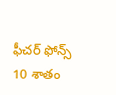ఫీచర్‌ ఫోన్స్‌ 10 శాతం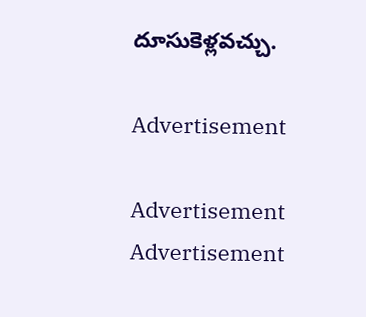దూసుకెళ్లవచ్చు.

Advertisement

Advertisement
Advertisement